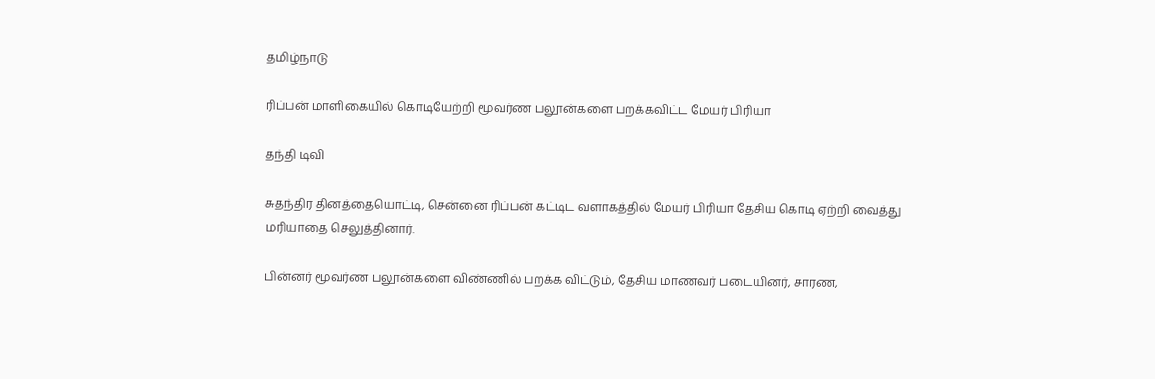தமிழ்நாடு

ரிப்பன் மாளிகையில் கொடியேற்றி மூவர்ண பலூன்களை பறக்கவிட்ட மேயர் பிரியா

தந்தி டிவி

சுதந்திர தினத்தையொட்டி, சென்னை ரிப்பன் கட்டிட வளாகத்தில் மேயர் பிரியா தேசிய கொடி ஏற்றி வைத்து மரியாதை செலுத்தினார்.

பின்னர் மூவர்ண பலூன்களை விண்ணில் பறக்க விட்டும், தேசிய மாணவர் படையினர், சாரண,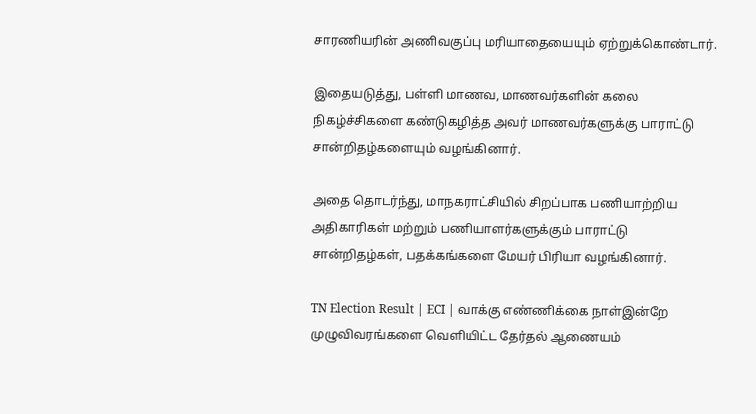சாரணியரின் அணிவகுப்பு மரியாதையையும் ஏற்றுக்கொண்டார்.

இதையடுத்து, பள்ளி மாணவ, மாணவர்களின் கலை நிகழ்ச்சிகளை கண்டுகழித்த அவர் மாணவர்களுக்கு பாராட்டு சான்றிதழ்களையும் வழங்கினார்.

அதை தொடர்ந்து, மாநகராட்சியில் சிறப்பாக பணியாற்றிய அதிகாரிகள் மற்றும் பணியாளர்களுக்கும் பாராட்டு சான்றிதழ்கள், பதக்கங்களை மேயர் பிரியா வழங்கினார்.

TN Election Result | ECI | வாக்கு எண்ணிக்கை நாள்இன்றே முழுவிவரங்களை வெளியிட்ட தேர்தல் ஆணையம்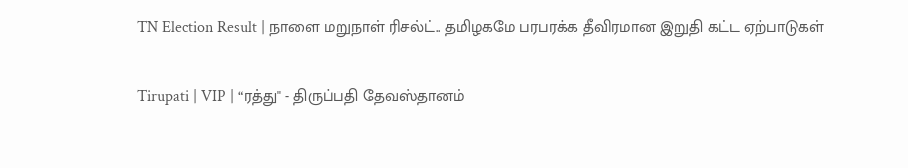TN Election Result | நாளை மறுநாள் ரிசல்ட்.. தமிழகமே பரபரக்க தீவிரமான இறுதி கட்ட ஏற்பாடுகள்

Tirupati | VIP | “ரத்து'' - திருப்பதி தேவஸ்தானம்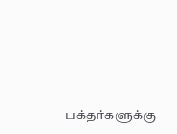பக்தர்களுக்கு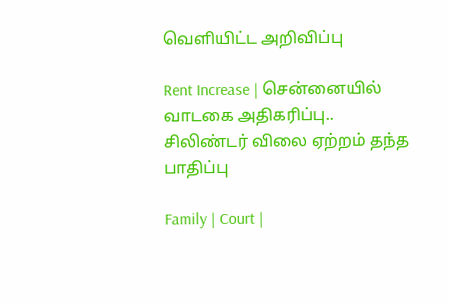வெளியிட்ட அறிவிப்பு

Rent Increase | சென்னையில் வாடகை அதிகரிப்பு.. சிலிண்டர் விலை ஏற்றம் தந்த பாதிப்பு

Family | Court |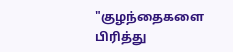"குழந்தைகளை பிரித்து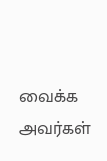வைக்க அவர்கள்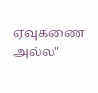ஏவுகணை அல்ல"